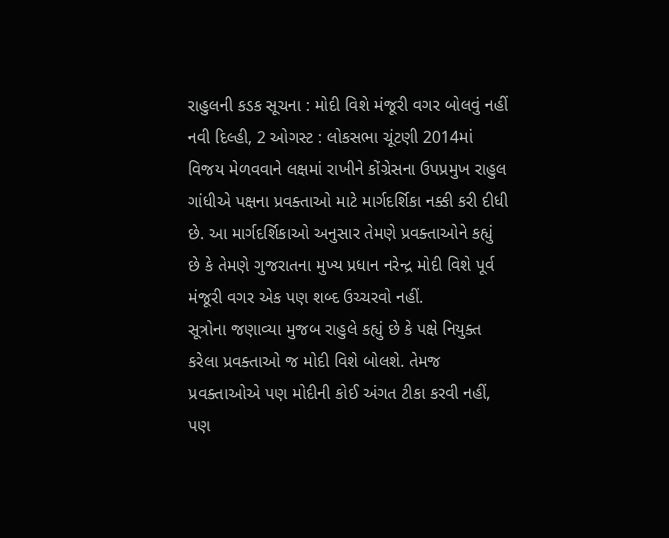રાહુલની કડક સૂચના : મોદી વિશે મંજૂરી વગર બોલવું નહીં
નવી દિલ્હી, 2 ઓગસ્ટ : લોકસભા ચૂંટણી 2014માં વિજય મેળવવાને લક્ષમાં રાખીને કોંગ્રેસના ઉપપ્રમુખ રાહુલ ગાંધીએ પક્ષના પ્રવક્તાઓ માટે માર્ગદર્શિકા નક્કી કરી દીધી છે. આ માર્ગદર્શિકાઓ અનુસાર તેમણે પ્રવક્તાઓને કહ્યું છે કે તેમણે ગુજરાતના મુખ્ય પ્રધાન નરેન્દ્ર મોદી વિશે પૂર્વ મંજૂરી વગર એક પણ શબ્દ ઉચ્ચરવો નહીં.
સૂત્રોના જણાવ્યા મુજબ રાહુલે કહ્યું છે કે પક્ષે નિયુક્ત કરેલા પ્રવક્તાઓ જ મોદી વિશે બોલશે. તેમજ પ્રવક્તાઓએ પણ મોદીની કોઈ અંગત ટીકા કરવી નહીં, પણ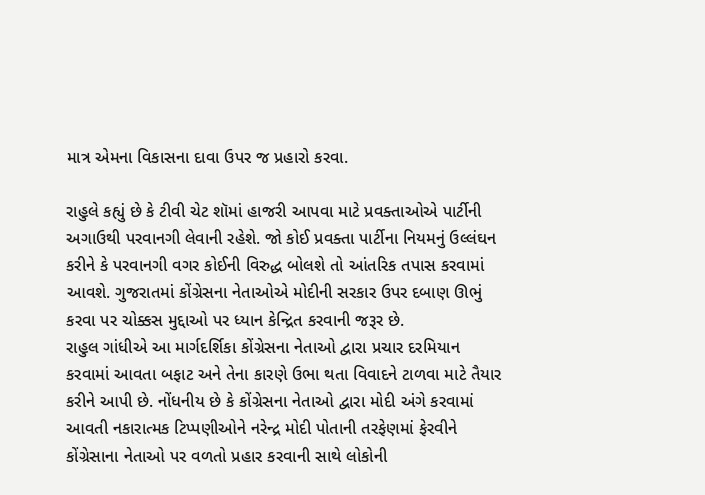માત્ર એમના વિકાસના દાવા ઉપર જ પ્રહારો કરવા.

રાહુલે કહ્યું છે કે ટીવી ચેટ શૉમાં હાજરી આપવા માટે પ્રવક્તાઓએ પાર્ટીની અગાઉથી પરવાનગી લેવાની રહેશે. જો કોઈ પ્રવક્તા પાર્ટીના નિયમનું ઉલ્લંઘન કરીને કે પરવાનગી વગર કોઈની વિરુદ્ધ બોલશે તો આંતરિક તપાસ કરવામાં આવશે. ગુજરાતમાં કોંગ્રેસના નેતાઓએ મોદીની સરકાર ઉપર દબાણ ઊભું કરવા પર ચોક્કસ મુદ્દાઓ પર ધ્યાન કેન્દ્રિત કરવાની જરૂર છે.
રાહુલ ગાંધીએ આ માર્ગદર્શિકા કોંગ્રેસના નેતાઓ દ્વારા પ્રચાર દરમિયાન કરવામાં આવતા બફાટ અને તેના કારણે ઉભા થતા વિવાદને ટાળવા માટે તૈયાર કરીને આપી છે. નોંધનીય છે કે કોંગ્રેસના નેતાઓ દ્વારા મોદી અંગે કરવામાં આવતી નકારાત્મક ટિપ્પણીઓને નરેન્દ્ર મોદી પોતાની તરફેણમાં ફેરવીને કોંગ્રેસાના નેતાઓ પર વળતો પ્રહાર કરવાની સાથે લોકોની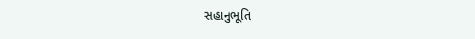સહાનુભૂતિ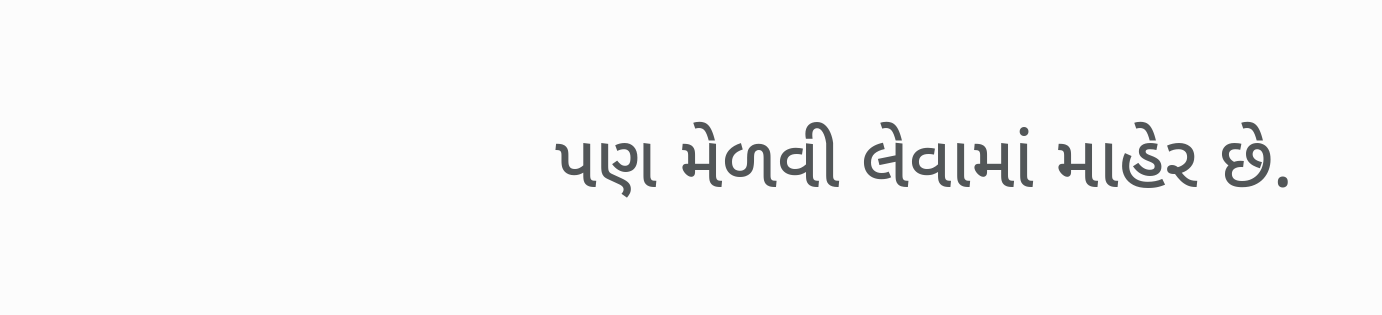પણ મેળવી લેવામાં માહેર છે.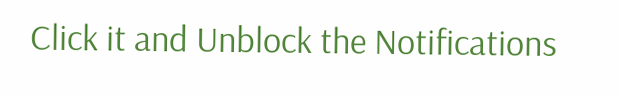Click it and Unblock the Notifications